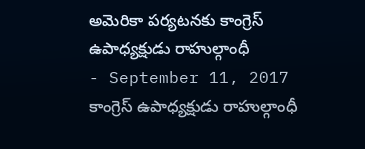అమెరికా పర్యటనకు కాంగ్రెస్ ఉపాధ్యక్షుడు రాహుల్గాంధీ
- September 11, 2017
కాంగ్రెస్ ఉపాధ్యక్షుడు రాహుల్గాంధీ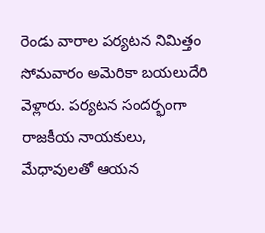రెండు వారాల పర్యటన నిమిత్తం సోమవారం అమెరికా బయలుదేరి వెళ్లారు. పర్యటన సందర్భంగా రాజకీయ నాయకులు, మేధావులతో ఆయన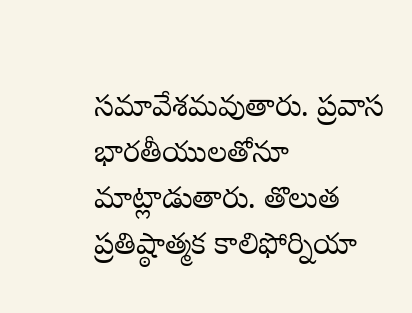సమావేశమవుతారు. ప్రవాస భారతీయులతోనూ మాట్లాడుతారు. తొలుత ప్రతిష్ఠాత్మక కాలిఫోర్నియా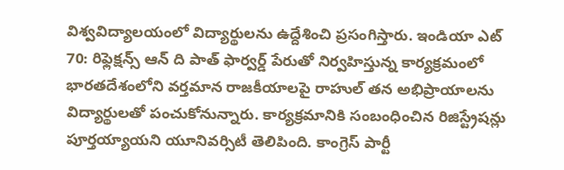విశ్వవిద్యాలయంలో విద్యార్థులను ఉద్దేశించి ప్రసంగిస్తారు. ఇండియా ఎట్ 70: రిఫ్లెక్షన్స్ ఆన్ ది పాత్ ఫార్వర్డ్ పేరుతో నిర్వహిస్తున్న కార్యక్రమంలో భారతదేశంలోని వర్తమాన రాజకీయాలపై రాహుల్ తన అభిప్రాయాలను విద్యార్థులతో పంచుకోనున్నారు. కార్యక్రమానికి సంబంధించిన రిజిస్ట్రేషన్లు పూర్తయ్యాయని యూనివర్సిటీ తెలిపింది. కాంగ్రెస్ పార్టీ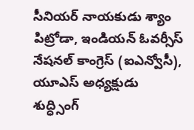సీనియర్ నాయకుడు శ్యాం పిట్రోడా, ఇండియన్ ఓవర్సీస్ నేషనల్ కాంగ్రెస్ (ఐఎన్వోసీ), యూఎస్ అధ్యక్షుడు శుద్ధ్సింగ్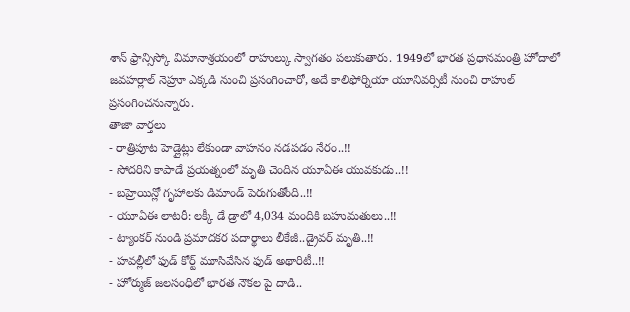శాన్ ఫ్రాన్సిస్కో విమానాశ్రయంలో రాహుల్కు స్వాగతం పలుకుతారు. 1949లో భారత ప్రధానమంత్రి హోదాలో జవహర్లాల్ నెహ్రూ ఎక్కడి నుంచి ప్రసంగించారో, అదే కాలిఫోర్నియా యూనివర్సిటీ నుంచి రాహుల్ ప్రసంగించనున్నారు.
తాజా వార్తలు
- రాత్రిపూట హెడ్లైట్లు లేకుండా వాహనం నడపడం నేరం..!!
- సోదరిని కాపాడే ప్రయత్నంలో మృతి చెందిన యూఏఈ యువకుడు..!!
- బహ్రెయిన్లో గృహాలకు డిమాండ్ పెరుగుతోంది..!!
- యూఏఈ లాటరీ: లక్కీ డే డ్రాలో 4,034 మందికి బహుమతులు..!!
- ట్యాంకర్ నుండి ప్రమాదకర పదార్థాలు లీకేజీ..డ్రైవర్ మృతి..!!
- హవల్లీలో ఫుడ్ కోర్ట్ మూసివేసిన ఫుడ్ అథారిటీ..!!
- హోర్ముజ్ జలసంధిలో భారత నౌకల పై దాడి..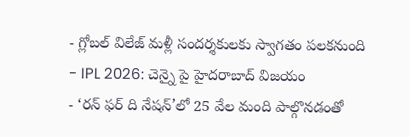- గ్లోబల్ విలేజ్ మళ్లీ సందర్శకులకు స్వాగతం పలకనుంది
- IPL 2026: చెన్నై పై హైదరాబాద్ విజయం
- ‘రన్ ఫర్ ది నేషన్’లో 25 వేల మంది పాల్గొనడంతో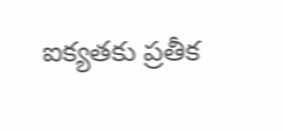ఐక్యతకు ప్రతీక